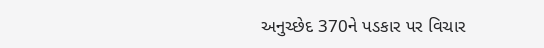અનુચ્છેદ 370ને પડકાર પર વિચાર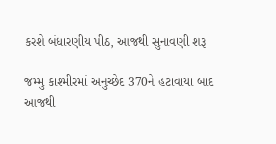કરશે બંધારણીય પીઠ, આજથી સુનાવણી શરૂ

જમ્મુ કાશ્મીરમાં અનુચ્છેદ 370ને હટાવાયા બાદ આજથી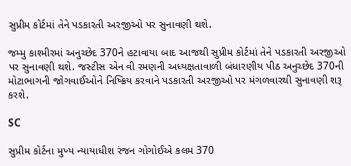સુપ્રીમ કોર્ટમાં તેને પડકારતી અરજીઓ પર સુનાવણી થશે.

જમ્મુ કાશ્મીરમાં અનુચ્છેદ 370ને હટાવાયા બાદ આજથી સુપ્રીમ કોર્ટમાં તેને પડકારતી અરજીઓ પર સુનાવણી થશે. જસ્ટીસ એન વી રમણની અધ્યક્ષતાવાળી બંધારણીય પીઠ અનુચ્છેદ 370ની મોટાભાગની જોગવાઈઓને નિષ્ક્રિય કરવાને પડકારતી અરજીઓ પર મંગળવારથી સુનાવણી શરૂ કરશે.

SC

સુપ્રીમ કોર્ટના મુખ્ય ન્યાયાધીશ રંજન ગોગોઈએ કલમ 370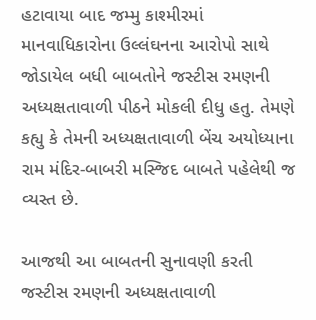હટાવાયા બાદ જમ્મુ કાશ્મીરમાં માનવાધિકારોના ઉલ્લંઘનના આરોપો સાથે જોડાયેલ બધી બાબતોને જસ્ટીસ રમણની અધ્યક્ષતાવાળી પીઠને મોકલી દીધુ હતુ. તેમણે કહ્યુ કે તેમની અધ્યક્ષતાવાળી બેંચ અયોધ્યાના રામ મંદિર-બાબરી મસ્જિદ બાબતે પહેલેથી જ વ્યસ્ત છે.

આજથી આ બાબતની સુનાવણી કરતી જસ્ટીસ રમણની અધ્યક્ષતાવાળી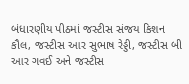બંધારણીય પીઠમાં જસ્ટીસ સંજય કિશન કૌલ, જસ્ટીસ આર સુભાષ રેડ્ડી, જસ્ટીસ બી આર ગવઈ અને જસ્ટીસ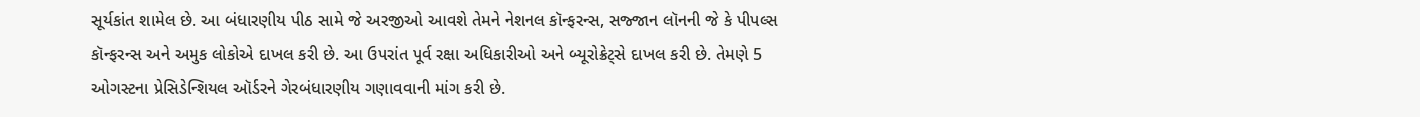સૂર્યકાંત શામેલ છે. આ બંધારણીય પીઠ સામે જે અરજીઓ આવશે તેમને નેશનલ કૉન્ફરન્સ, સજ્જાન લૉનની જે કે પીપલ્સ કૉન્ફરન્સ અને અમુક લોકોએ દાખલ કરી છે. આ ઉપરાંત પૂર્વ રક્ષા અધિકારીઓ અને બ્યૂરોક્રેટ્સે દાખલ કરી છે. તેમણે 5 ઓગસ્ટના પ્રેસિડેન્શિયલ ઑર્ડરને ગેરબંધારણીય ગણાવવાની માંગ કરી છે.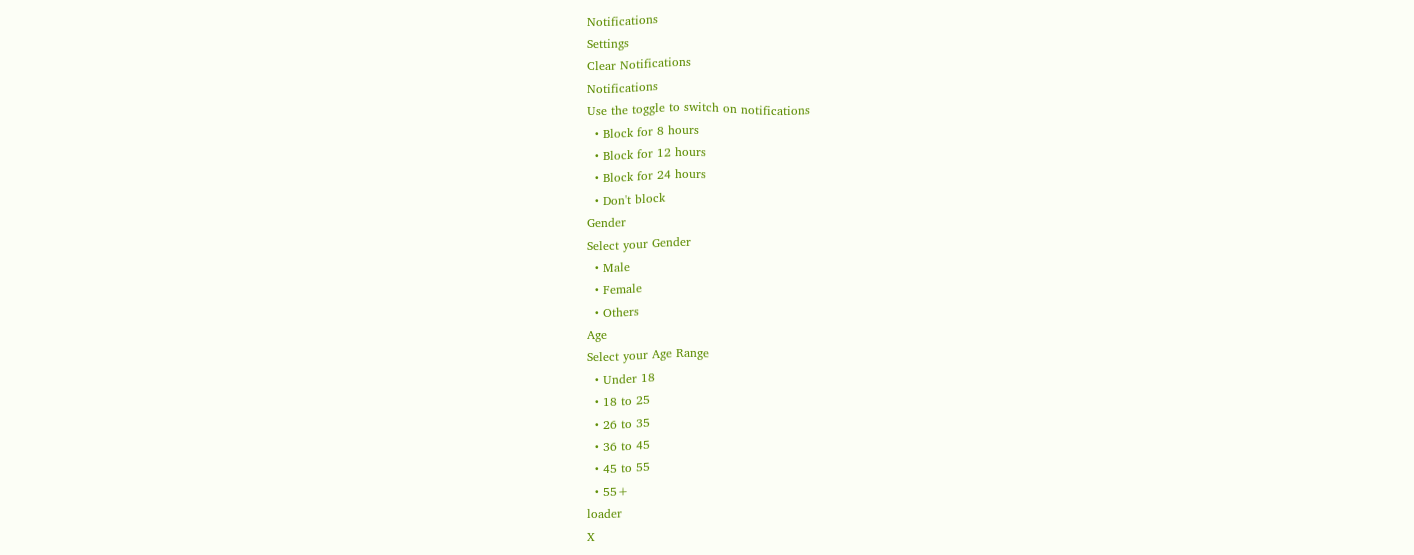Notifications
Settings
Clear Notifications
Notifications
Use the toggle to switch on notifications
  • Block for 8 hours
  • Block for 12 hours
  • Block for 24 hours
  • Don't block
Gender
Select your Gender
  • Male
  • Female
  • Others
Age
Select your Age Range
  • Under 18
  • 18 to 25
  • 26 to 35
  • 36 to 45
  • 45 to 55
  • 55+
loader
X